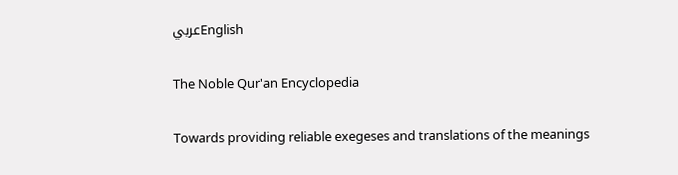عربيEnglish

The Noble Qur'an Encyclopedia

Towards providing reliable exegeses and translations of the meanings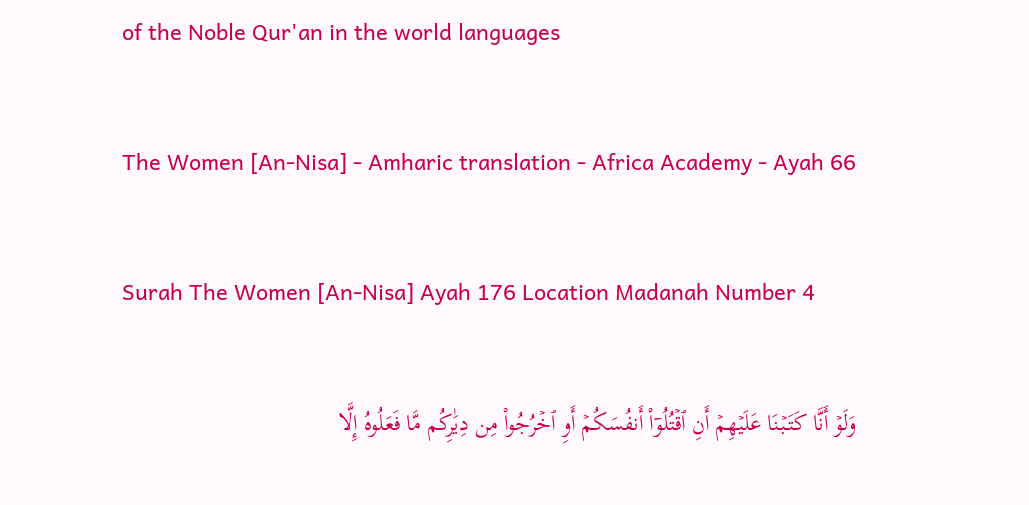of the Noble Qur'an in the world languages

The Women [An-Nisa] - Amharic translation - Africa Academy - Ayah 66

Surah The Women [An-Nisa] Ayah 176 Location Madanah Number 4

وَلَوۡ أَنَّا كَتَبۡنَا عَلَيۡهِمۡ أَنِ ٱقۡتُلُوٓاْ أَنفُسَكُمۡ أَوِ ٱخۡرُجُواْ مِن دِيَٰرِكُم مَّا فَعَلُوهُ إِلَّا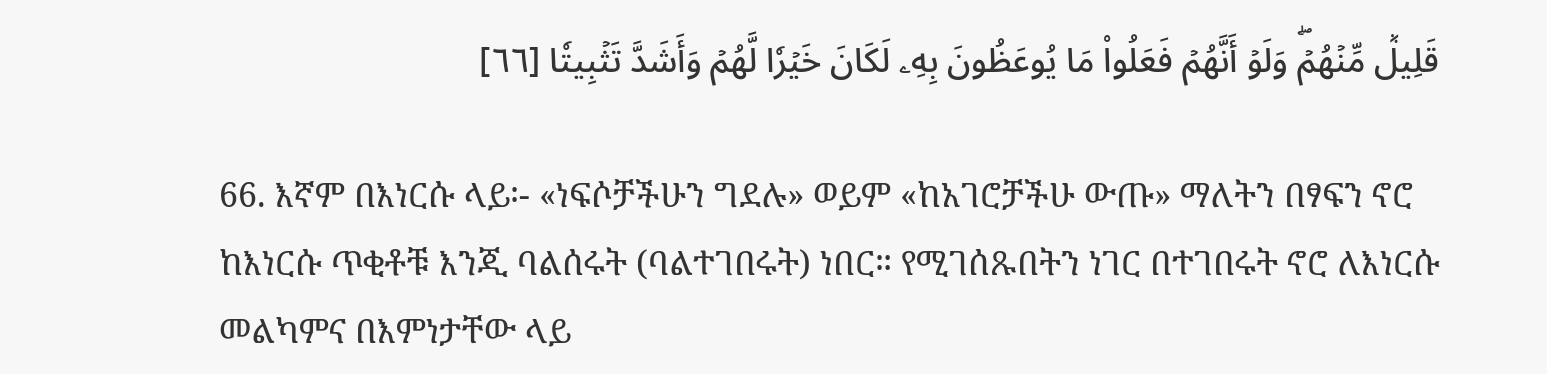قَلِيلٞ مِّنۡهُمۡۖ وَلَوۡ أَنَّهُمۡ فَعَلُواْ مَا يُوعَظُونَ بِهِۦ لَكَانَ خَيۡرٗا لَّهُمۡ وَأَشَدَّ تَثۡبِيتٗا [٦٦]

66. እኛም በእነርሱ ላይ፡- «ነፍሶቻችሁን ግደሉ» ወይም «ከአገሮቻችሁ ውጡ» ማለትን በፃፍን ኖሮ ከእነርሱ ጥቂቶቹ እንጂ ባልሰሩት (ባልተገበሩት) ነበር። የሚገሰጹበትን ነገር በተገበሩት ኖሮ ለእነርሱ መልካምና በእምነታቸው ላይ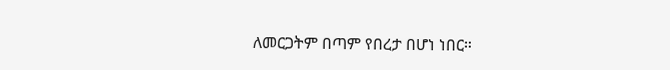ለመርጋትም በጣም የበረታ በሆነ ነበር።